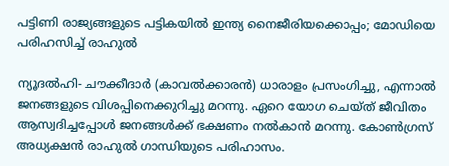പട്ടിണി രാജ്യങ്ങളുടെ പട്ടികയില്‍ ഇന്ത്യ നൈജീരിയക്കൊപ്പം; മോഡിയെ പരിഹസിച്ച് രാഹുല്‍

ന്യൂദല്‍ഹി- ചൗക്കീദാര്‍ (കാവല്‍ക്കാരന്‍) ധാരാളം പ്രസംഗിച്ചു, എന്നാല്‍ ജനങ്ങളുടെ വിശപ്പിനെക്കുറിച്ചു മറന്നു. ഏറെ യോഗ ചെയ്ത് ജീവിതം ആസ്വദിച്ചപ്പോള്‍ ജനങ്ങള്‍ക്ക് ഭക്ഷണം നല്‍കാന്‍ മറന്നു. കോണ്‍ഗ്രസ് അധ്യക്ഷന്‍ രാഹുല്‍ ഗാന്ധിയുടെ പരിഹാസം.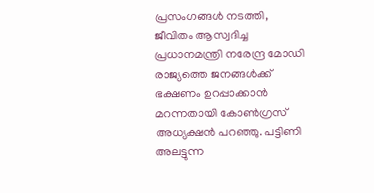പ്രസംഗങ്ങള്‍ നടത്തി, ജീവിതം ആസ്വദിച്ച പ്രധാനമന്ത്രി നരേന്ദ്ര മോഡി രാജ്യത്തെ ജനങ്ങള്‍ക്ക് ഭക്ഷണം ഉറപ്പാക്കാന്‍ മറന്നതായി കോണ്‍ഗ്രസ് അധ്യക്ഷന്‍ പറഞ്ഞു. പട്ടിണി അലട്ടുന്ന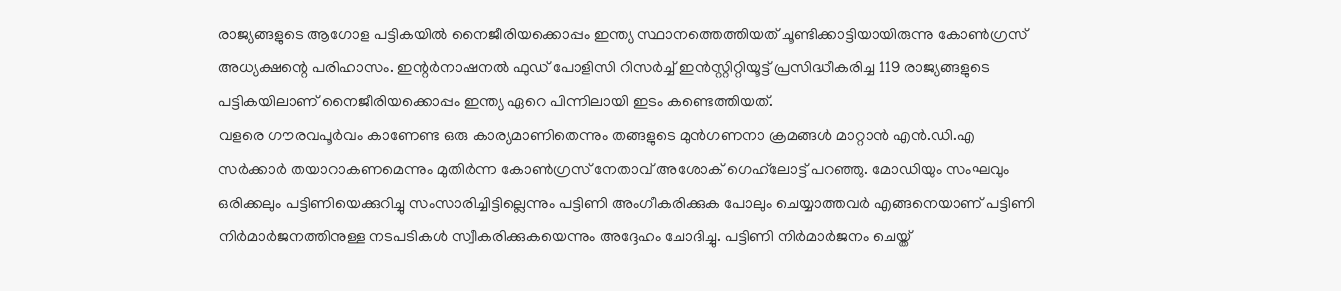രാജ്യങ്ങളുടെ ആഗോള പട്ടികയില്‍ നൈജീരിയക്കൊപ്പം ഇന്ത്യ സ്ഥാനത്തെത്തിയത് ചൂണ്ടിക്കാട്ടിയായിരുന്നു കോണ്‍ഗ്രസ് അധ്യക്ഷന്റെ പരിഹാസം. ഇന്റര്‍നാഷനല്‍ ഫുഡ് പോളിസി റിസര്‍ച്ച് ഇന്‍സ്റ്റിറ്റിയൂട്ട് പ്രസിദ്ധീകരിച്ച 119 രാജ്യങ്ങളുടെ പട്ടികയിലാണ് നൈജീരിയക്കൊപ്പം ഇന്ത്യ ഏറെ പിന്നിലായി ഇടം കണ്ടെത്തിയത്.
വളരെ ഗൗരവപൂര്‍വം കാണേണ്ട ഒരു കാര്യമാണിതെന്നും തങ്ങളുടെ മുന്‍ഗണനാ ക്രമങ്ങള്‍ മാറ്റാന്‍ എന്‍.ഡി.എ സര്‍ക്കാര്‍ തയാറാകണമെന്നും മുതിര്‍ന്ന കോണ്‍ഗ്രസ് നേതാവ് അശോക് ഗെഹ്‌ലോട്ട് പറഞ്ഞു. മോഡിയും സംഘവും ഒരിക്കലും പട്ടിണിയെക്കുറിച്ചു സംസാരിച്ചിട്ടില്ലെന്നും പട്ടിണി അംഗീകരിക്കുക പോലും ചെയ്യാത്തവര്‍ എങ്ങനെയാണ് പട്ടിണി നിര്‍മാര്‍ജനത്തിനുള്ള നടപടികള്‍ സ്വീകരിക്കുകയെന്നും അദ്ദേഹം ചോദിച്ചു. പട്ടിണി നിര്‍മാര്‍ജനം ചെയ്ത്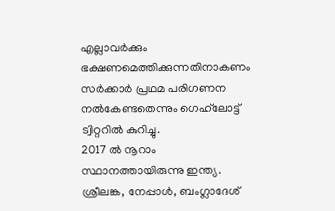എല്ലാവര്‍ക്കും ഭക്ഷണമെത്തിക്കുന്നതിനാകണം സര്‍ക്കാര്‍ പ്രഥമ പരിഗണന നല്‍കേണ്ടതെന്നും ഗെഹ്‌ലോട്ട് ട്വിറ്ററില്‍ കുറിച്ചു.
2017 ല്‍ നൂറാം സ്ഥാനത്തായിരുന്നു ഇന്ത്യ. ശ്രീലങ്ക, നേപ്പാള്‍, ബംഗ്ലാദേശ്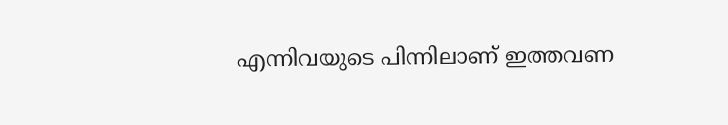എന്നിവയുടെ പിന്നിലാണ് ഇത്തവണ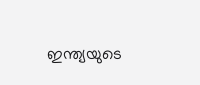ഇന്ത്യയുടെ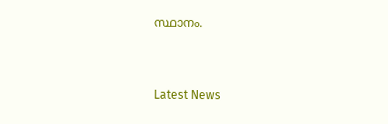സ്ഥാനം.



Latest News